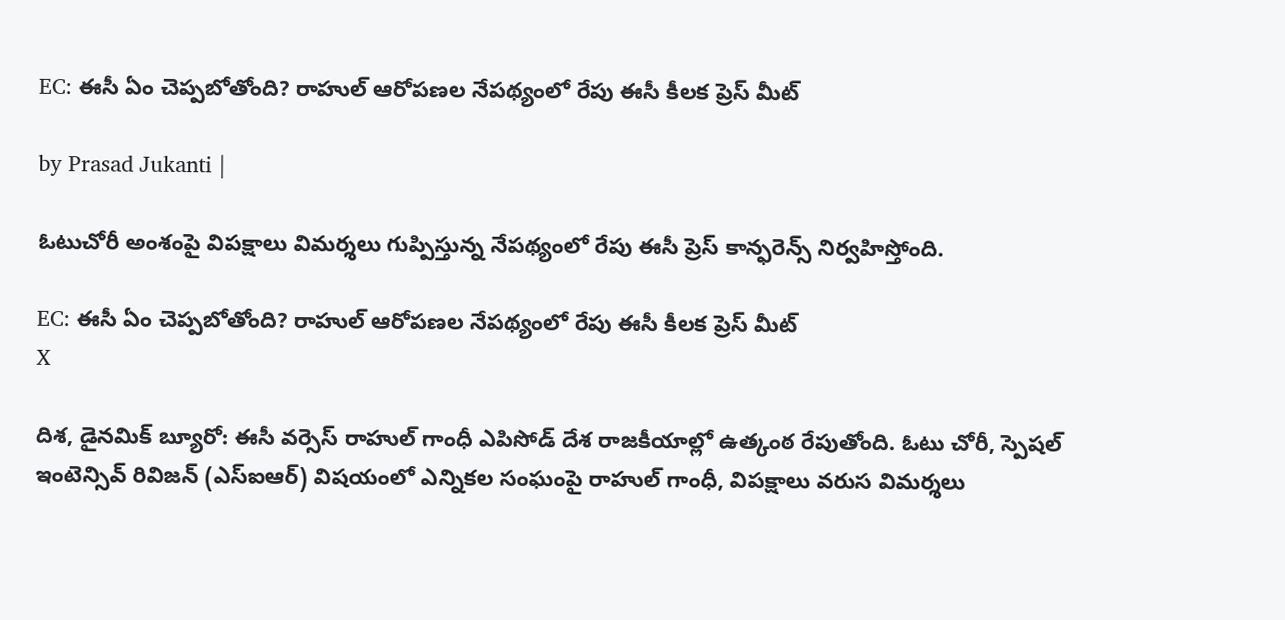EC: ఈసీ ఏం చెప్పబోతోంది? రాహుల్ ఆరోపణల నేపథ్యంలో రేపు ఈసీ కీలక ప్రెస్ మీట్

by Prasad Jukanti |

ఓటుచోరీ అంశంపై విపక్షాలు విమర్శలు గుప్పిస్తున్న నేపథ్యంలో రేపు ఈసీ ప్రెస్ కాన్ఫరెన్స్ నిర్వహిస్తోంది.

EC: ఈసీ ఏం చెప్పబోతోంది? రాహుల్ ఆరోపణల నేపథ్యంలో రేపు ఈసీ కీలక ప్రెస్ మీట్
X

దిశ, డైనమిక్ బ్యూరో: ఈసీ వర్సెస్ రాహుల్ గాంధీ ఎపిసోడ్ దేశ రాజకీయాల్లో ఉత్కంఠ రేపుతోంది. ఓటు చోరీ, స్పెషల్ ఇంటెన్సివ్ రివిజన్ (ఎస్ఐఆర్) విషయంలో ఎన్నికల సంఘంపై రాహుల్ గాంధీ, విపక్షాలు వరుస విమర్శలు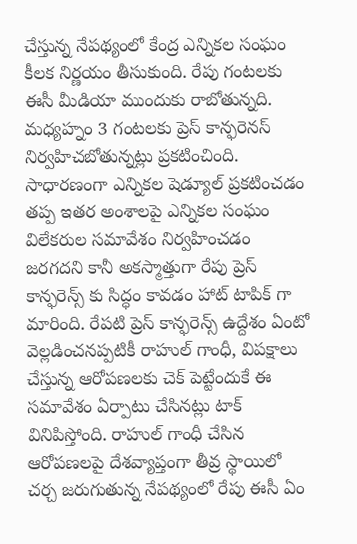చేస్తున్న నేపథ్యంలో కేంద్ర ఎన్నికల సంఘం కీలక నిర్ణయం తీసుకుంది. రేపు గంటలకు ఈసీ మీడియా ముందుకు రాబోతున్నది. మధ్యహ్నం 3 గంటలకు ప్రెస్ కాన్ఫరెనస్ నిర్వహిచబోతున్నట్లు ప్రకటించింది. సాధారణంగా ఎన్నికల షెడ్యూల్ ప్రకటించడం తప్ప ఇతర అంశాలపై ఎన్నికల సంఘం విలేకరుల సమావేశం నిర్వహించడం జరగదని కానీ అకస్మాత్తుగా రేపు ప్రెస్ కాన్ఫరెన్స్ కు సిద్ధం కావడం హాట్ టాపిక్ గా మారింది. రేపటి ప్రెస్ కాన్ఫరెన్స్ ఉద్దేశం ఏంటో వెల్లడించనప్పటికీ రాహుల్ గాంధీ, విపక్షాలు చేస్తున్న ఆరోపణలకు చెక్ పెట్టేందుకే ఈ సమావేశం ఏర్పాటు చేసినట్లు టాక్ వినిపిస్తోంది. రాహుల్ గాంధీ చేసిన ఆరోపణలపై దేశవ్యాప్తంగా తీవ్ర స్థాయిలో చర్చ జరుగుతున్న నేపథ్యంలో రేపు ఈసీ ఏం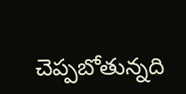చెప్పబోతున్నది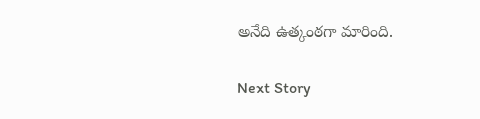అనేది ఉత్కంఠగా మారింది.

Next Story